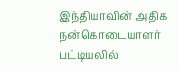இந்தியாவின் அதிக நன்கொடையாளர் பட்டியலில்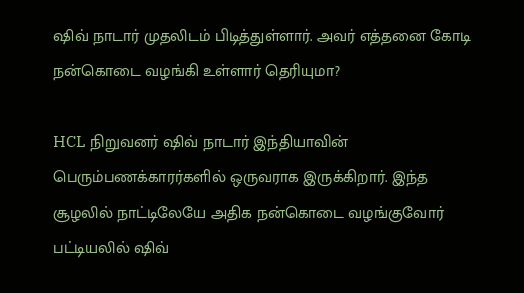ஷிவ் நாடார் முதலிடம் பிடித்துள்ளார். அவர் எத்தனை கோடி நன்கொடை வழங்கி உள்ளார் தெரியுமா?

HCL நிறுவனர் ஷிவ் நாடார் இந்தியாவின் பெரும்பணக்காரர்களில் ஒருவராக இருக்கிறார். இந்த சூழலில் நாட்டிலேயே அதிக நன்கொடை வழங்குவோர் பட்டியலில் ஷிவ்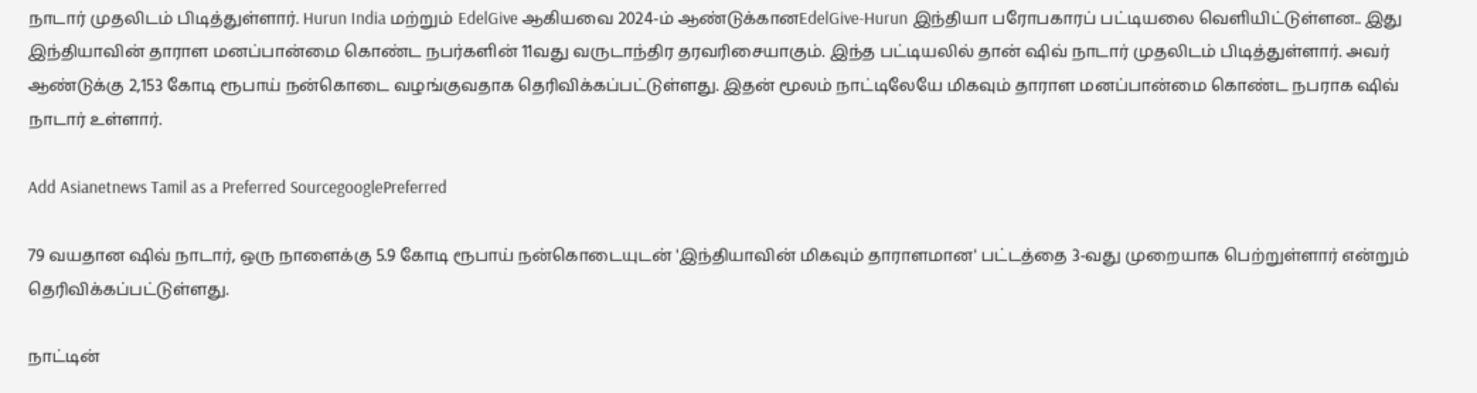நாடார் முதலிடம் பிடித்துள்ளார். Hurun India மற்றும் EdelGive ஆகியவை 2024-ம் ஆண்டுக்கானEdelGive-Hurun இந்தியா பரோபகாரப் பட்டியலை வெளியிட்டுள்ளன.. இது இந்தியாவின் தாராள மனப்பான்மை கொண்ட நபர்களின் 11வது வருடாந்திர தரவரிசையாகும். இந்த பட்டியலில் தான் ஷிவ் நாடார் முதலிடம் பிடித்துள்ளார். அவர் ஆண்டுக்கு 2,153 கோடி ரூபாய் நன்கொடை வழங்குவதாக தெரிவிக்கப்பட்டுள்ளது. இதன் மூலம் நாட்டிலேயே மிகவும் தாராள மனப்பான்மை கொண்ட நபராக ஷிவ் நாடார் உள்ளார்.

Add Asianetnews Tamil as a Preferred SourcegooglePreferred

79 வயதான ஷிவ் நாடார், ஒரு நாளைக்கு 5.9 கோடி ரூபாய் நன்கொடையுடன் 'இந்தியாவின் மிகவும் தாராளமான' பட்டத்தை 3-வது முறையாக பெற்றுள்ளார் என்றும் தெரிவிக்கப்பட்டுள்ளது.

நாட்டின்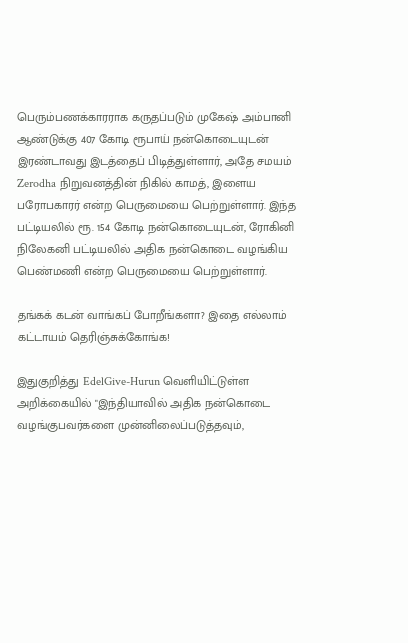பெரும்பணக்காரராக கருதப்படும் முகேஷ் அம்பானி ஆண்டுக்கு 407 கோடி ரூபாய் நன்கொடையுடன் இரண்டாவது இடத்தைப் பிடித்துள்ளார், அதே சமயம் Zerodha நிறுவனத்தின் நிகில் காமத், இளைய பரோபகாரர் என்ற பெருமையை பெற்றுள்ளார். இந்த பட்டியலில் ரூ. 154 கோடி நன்கொடையுடன், ரோகினி நிலேகனி பட்டியலில் அதிக நன்கொடை வழங்கிய பெண்மணி என்ற பெருமையை பெற்றுள்ளார்.

தங்கக் கடன் வாங்கப் போறீங்களா? இதை எல்லாம் கட்டாயம் தெரிஞ்சுக்கோங்க!

இதுகுறித்து EdelGive-Hurun வெளியிட்டுள்ள அறிக்கையில் "இந்தியாவில் அதிக நன்கொடை வழங்குபவர்களை முன்னிலைப்படுத்தவும்,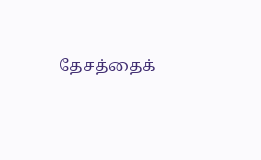தேசத்தைக்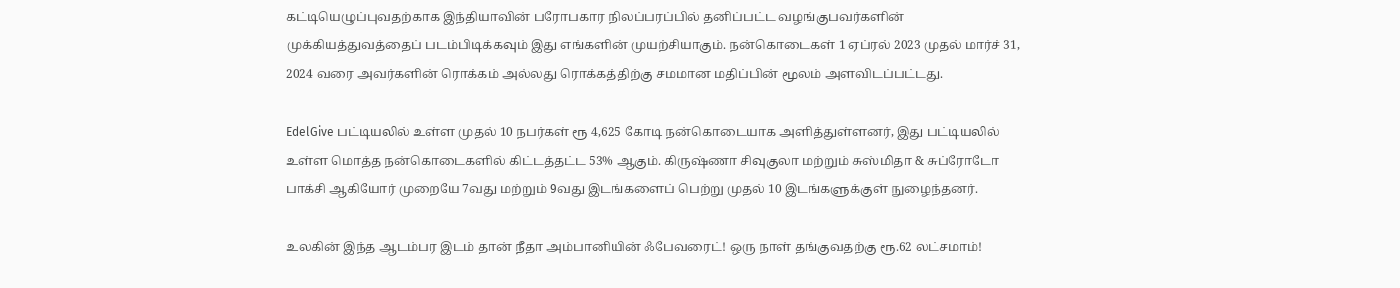கட்டியெழுப்புவதற்காக இந்தியாவின் பரோபகார நிலப்பரப்பில் தனிப்பட்ட வழங்குபவர்களின் முக்கியத்துவத்தைப் படம்பிடிக்கவும் இது எங்களின் முயற்சியாகும். நன்கொடைகள் 1 ஏப்ரல் 2023 முதல் மார்ச் 31, 2024 வரை அவர்களின் ரொக்கம் அல்லது ரொக்கத்திற்கு சமமான மதிப்பின் மூலம் அளவிடப்பட்டது.

EdelGive பட்டியலில் உள்ள முதல் 10 நபர்கள் ரூ 4,625 கோடி நன்கொடையாக அளித்துள்ளனர், இது பட்டியலில் உள்ள மொத்த நன்கொடைகளில் கிட்டத்தட்ட 53% ஆகும். கிருஷ்ணா சிவுகுலா மற்றும் சுஸ்மிதா & சுப்ரோடோ பாக்சி ஆகியோர் முறையே 7வது மற்றும் 9வது இடங்களைப் பெற்று முதல் 10 இடங்களுக்குள் நுழைந்தனர்.

உலகின் இந்த ஆடம்பர இடம் தான் நீதா அம்பானியின் ஃபேவரைட்! ஒரு நாள் தங்குவதற்கு ரூ.62 லட்சமாம்!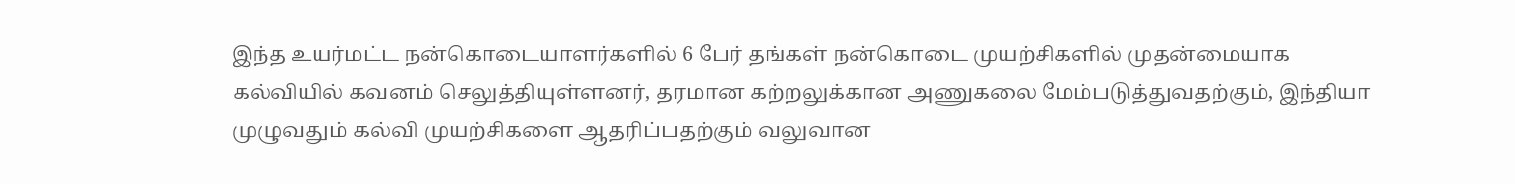இந்த உயர்மட்ட நன்கொடையாளர்களில் 6 பேர் தங்கள் நன்கொடை முயற்சிகளில் முதன்மையாக கல்வியில் கவனம் செலுத்தியுள்ளனர், தரமான கற்றலுக்கான அணுகலை மேம்படுத்துவதற்கும், இந்தியா முழுவதும் கல்வி முயற்சிகளை ஆதரிப்பதற்கும் வலுவான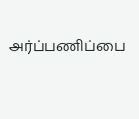அர்ப்பணிப்பை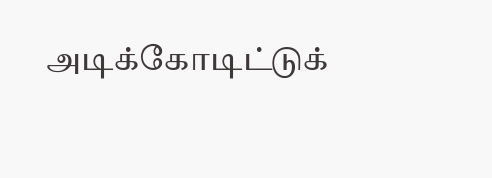அடிக்கோடிட்டுக்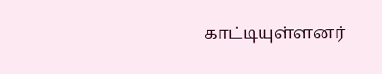காட்டியுள்ளனர்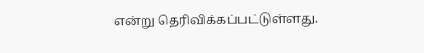என்று தெரிவிக்கப்பட்டுள்ளது.